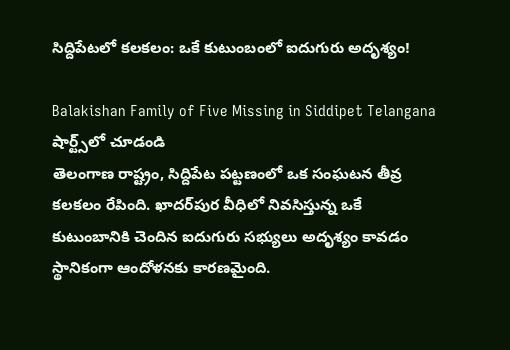సిద్దిపేటలో కలకలం: ఒకే కుటుంబంలో ఐదుగురు అదృశ్యం!

Balakishan Family of Five Missing in Siddipet Telangana
షార్ట్స్‌లో చూడండి
తెలంగాణ రాష్ట్రం, సిద్దిపేట పట్టణంలో ఒక సంఘటన తీవ్ర కలకలం రేపింది. ఖాదర్‌పుర వీధిలో నివసిస్తున్న ఒకే కుటుంబానికి చెందిన ఐదుగురు సభ్యులు అదృశ్యం కావడం స్థానికంగా ఆందోళనకు కారణమైంది.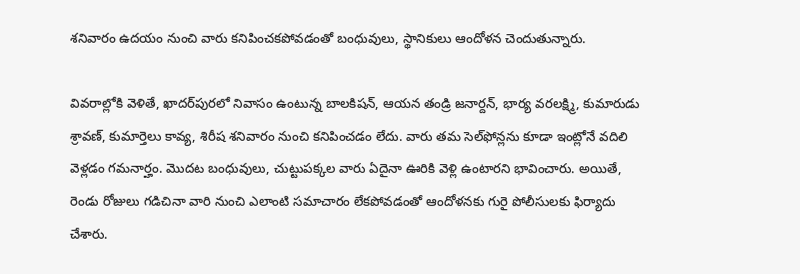శనివారం ఉదయం నుంచి వారు కనిపించకపోవడంతో బంధువులు, స్థానికులు ఆందోళన చెందుతున్నారు.

వివరాల్లోకి వెళితే, ఖాదర్‌పురలో నివాసం ఉంటున్న బాలకిషన్, ఆయన తండ్రి జనార్దన్, భార్య వరలక్ష్మి, కుమారుడు శ్రావణ్, కుమార్తెలు కావ్య, శిరీష శనివారం నుంచి కనిపించడం లేదు. వారు తమ సెల్‌ఫోన్లను కూడా ఇంట్లోనే వదిలి వెళ్లడం గమనార్హం. మొదట బంధువులు, చుట్టుపక్కల వారు ఏదైనా ఊరికి వెళ్లి ఉంటారని భావించారు. అయితే, రెండు రోజులు గడిచినా వారి నుంచి ఎలాంటి సమాచారం లేకపోవడంతో ఆందోళనకు గురై పోలీసులకు ఫిర్యాదు చేశారు.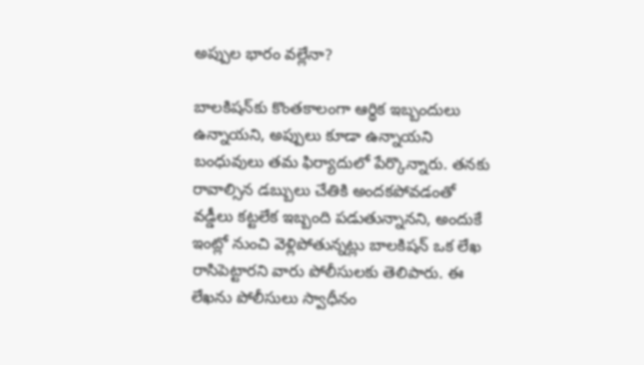అప్పుల భారం వల్లేనా?

బాలకిషన్‌కు కొంతకాలంగా ఆర్థిక ఇబ్బందులు ఉన్నాయని, అప్పులు కూడా ఉన్నాయని బంధువులు తమ ఫిర్యాదులో పేర్కొన్నారు. తనకు రావాల్సిన డబ్బులు చేతికి అందకపోవడంతో వడ్డీలు కట్టలేక ఇబ్బంది పడుతున్నానని, అందుకే ఇంట్లో నుంచి వెళ్లిపోతున్నట్లు బాలకిషన్ ఒక లేఖ రాసిపెట్టారని వారు పోలీసులకు తెలిపారు. ఈ లేఖను పోలీసులు స్వాధీనం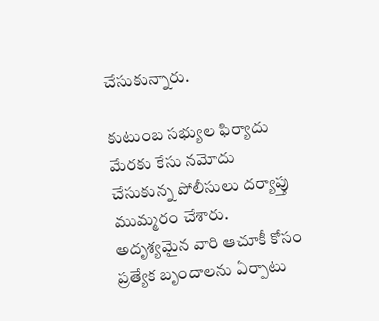చేసుకున్నారు.

కుటుంబ సభ్యుల ఫిర్యాదు మేరకు కేసు నమోదు చేసుకున్న పోలీసులు దర్యాప్తు ముమ్మరం చేశారు. అదృశ్యమైన వారి ఆచూకీ కోసం ప్రత్యేక బృందాలను ఏర్పాటు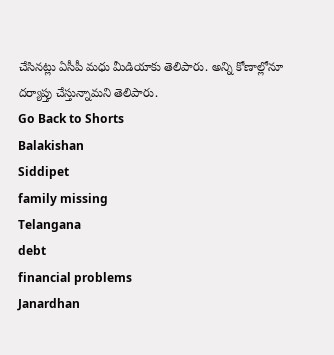చేసినట్లు ఏసీపీ మధు మీడియాకు తెలిపారు. అన్ని కోణాల్లోనూ దర్యాప్తు చేస్తున్నామని తెలిపారు.
Go Back to Shorts
Balakishan
Siddipet
family missing
Telangana
debt
financial problems
Janardhan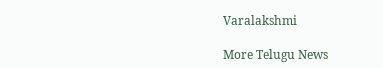Varalakshmi

More Telugu News